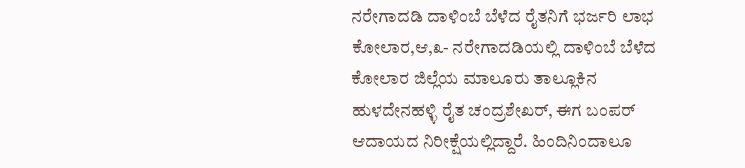ನರೇಗಾದಡಿ ದಾಳಿಂಬೆ ಬೆಳೆದ ರೈತನಿಗೆ ಭರ್ಜರಿ ಲಾಭ
ಕೋಲಾರ,ಆ,೩- ನರೇಗಾದಡಿಯಲ್ಲಿ ದಾಳಿಂಬೆ ಬೆಳೆದ ಕೋಲಾರ ಜಿಲ್ಲೆಯ ಮಾಲೂರು ತಾಲ್ಲೂಕಿನ ಹುಳದೇನಹಳ್ಳಿ ರೈತ ಚಂದ್ರಶೇಖರ್, ಈಗ ಬಂಪರ್ ಆದಾಯದ ನಿರೀಕ್ಷೆಯಲ್ಲಿದ್ದಾರೆ. ಹಿಂದಿನಿಂದಾಲೂ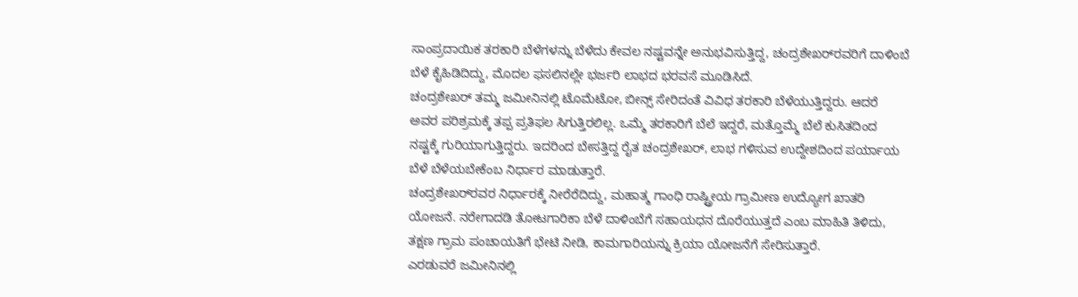ಸಾಂಪ್ರದಾಯಿಕ ತರಕಾರಿ ಬೆಳೆಗಳನ್ನು ಬೆಳೆದು ಕೇವಲ ನಷ್ಟವನ್ನೇ ಅನುಭವಿಸುತ್ತಿದ್ದ, ಚಂದ್ರಶೇಖರ್‌ರವರಿಗೆ ದಾಳಿಂಬೆ ಬೆಳೆ ಕೈಹಿಡಿದಿದ್ದು, ಮೊದಲ ಫಸಲಿನಲ್ಲೇ ಭರ್ಜರಿ ಲಾಭದ ಭರವಸೆ ಮೂಡಿಸಿದೆ.
ಚಂದ್ರಶೇಖರ್ ತಮ್ಮ ಜಮೀನಿನಲ್ಲಿ ಟೊಮೆಟೋ, ಬೀನ್ಸ್ ಸೇರಿದಂತೆ ವಿವಿಧ ತರಕಾರಿ ಬೆಳೆಯುತ್ತಿದ್ದರು. ಆದರೆ ಅವರ ಪರಿಶ್ರಮಕ್ಕೆ ತಪ್ಪ ಪ್ರತಿಫಲ ಸಿಗುತ್ತಿರಲಿಲ್ಲ. ಒಮ್ಮೆ ತರಕಾರಿಗೆ ಬೆಲೆ ಇದ್ದರೆ, ಮತ್ತೊಮ್ಮೆ ಬೆಲೆ ಕುಸಿತದಿಂದ ನಷ್ಟಕ್ಕೆ ಗುರಿಯಾಗುತ್ತಿದ್ದರು. ಇದರಿಂದ ಬೇಸತ್ತಿದ್ದ ರೈತ ಚಂದ್ರಶೇಖರ್, ಲಾಭ ಗಳಿಸುವ ಉದ್ದೇಶದಿಂದ ಪರ್ಯಾಯ ಬೆಳೆ ಬೆಳೆಯಬೇಕೆಂಬ ನಿರ್ಧಾರ ಮಾಡುತ್ತಾರೆ.
ಚಂದ್ರಶೇಖರ್‌ರವರ ನಿರ್ಧಾರಕ್ಕೆ ನೀರೆರೆದಿದ್ದು, ಮಹಾತ್ಮ ಗಾಂಧಿ ರಾಷ್ಟ್ರೀಯ ಗ್ರಾಮೀಣ ಉದ್ಯೋಗ ಖಾತರಿ ಯೋಜನೆ. ನರೇಗಾದಡಿ ತೋಟಗಾರಿಕಾ ಬೆಳೆ ದಾಳಿಂಬೆಗೆ ಸಹಾಯಧನ ದೊರೆಯುತ್ತದೆ ಎಂಬ ಮಾಹಿತಿ ತಿಳಿದು, ತಕ್ಷಣ ಗ್ರಾಮ ಪಂಚಾಯತಿಗೆ ಭೇಟಿ ನೀಡಿ, ಕಾಮಗಾರಿಯನ್ನು ಕ್ರಿಯಾ ಯೋಜನೆಗೆ ಸೇರಿಸುತ್ತಾರೆ.
ಎರಡುವರೆ ಜಮೀನಿನಲ್ಲಿ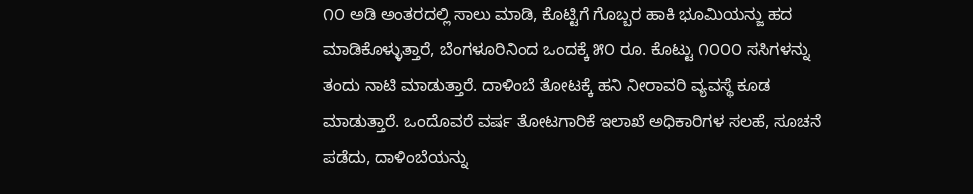೧೦ ಅಡಿ ಅಂತರದಲ್ಲಿ ಸಾಲು ಮಾಡಿ, ಕೊಟ್ಟಿಗೆ ಗೊಬ್ಬರ ಹಾಕಿ ಭೂಮಿಯನ್ಜು ಹದ ಮಾಡಿಕೊಳ್ಳುತ್ತಾರೆ, ಬೆಂಗಳೂರಿನಿಂದ ಒಂದಕ್ಕೆ ೫೦ ರೂ. ಕೊಟ್ಟು ೧೦೦೦ ಸಸಿಗಳನ್ನು ತಂದು ನಾಟಿ ಮಾಡುತ್ತಾರೆ. ದಾಳಿಂಬೆ ತೋಟಕ್ಕೆ ಹನಿ ನೀರಾವರಿ ವ್ಯವಸ್ಥೆ ಕೂಡ ಮಾಡುತ್ತಾರೆ. ಒಂದೊವರೆ ವರ್ಷ ತೋಟಗಾರಿಕೆ ಇಲಾಖೆ ಅಧಿಕಾರಿಗಳ ಸಲಹೆ, ಸೂಚನೆ ಪಡೆದು, ದಾಳಿಂಬೆಯನ್ನು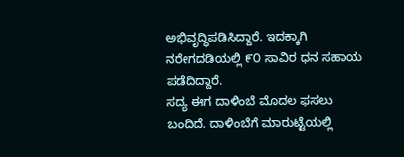ಅಭಿವೃದ್ಧಿಪಡಿಸಿದ್ದಾರೆ. ಇದಕ್ಕಾಗಿ ನರೇಗದಡಿಯಲ್ಲಿ ೯೦ ಸಾವಿರ ಧನ ಸಹಾಯ ಪಡೆದಿದ್ದಾರೆ.
ಸದ್ಯ ಈಗ ದಾಳಿಂಬೆ ಮೊದಲ ಫಸಲು ಬಂದಿದೆ. ದಾಳಿಂಬೆಗೆ ಮಾರುಟ್ಟೆಯಲ್ಲಿ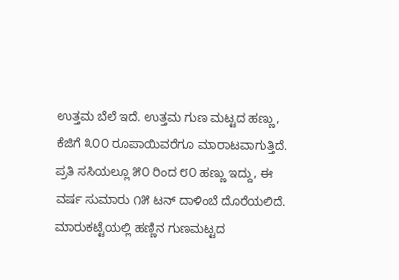ಉತ್ತಮ ಬೆಲೆ ಇದೆ. ಉತ್ತಮ ಗುಣ ಮಟ್ಟದ ಹಣ್ಣು, ಕೆಜಿಗೆ ೩೦೦ ರೂಪಾಯಿವರೆಗೂ ಮಾರಾಟವಾಗುತ್ತಿದೆ. ಪ್ರತಿ ಸಸಿಯಲ್ಲೂ ೫೦ ರಿಂದ ೮೦ ಹಣ್ಣು ಇದ್ದು, ಈ ವರ್ಷ ಸುಮಾರು ೧೫ ಟನ್ ದಾಳಿಂಬೆ ದೊರೆಯಲಿದೆ. ಮಾರುಕಟ್ಟೆಯಲ್ಲಿ ಹಣ್ಣಿನ ಗುಣಮಟ್ಟದ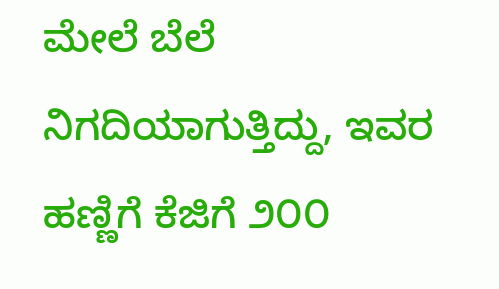ಮೇಲೆ ಬೆಲೆ ನಿಗದಿಯಾಗುತ್ತಿದ್ದು, ಇವರ ಹಣ್ಣಿಗೆ ಕೆಜಿಗೆ ೨೦೦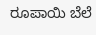ರೂಪಾಯಿ ಬೆಲೆ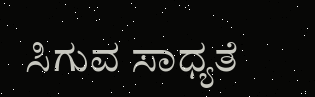ಸಿಗುವ ಸಾಧ್ಯತೆ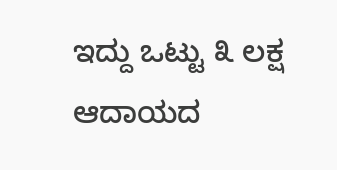ಇದ್ದು ಒಟ್ಟು ೩ ಲಕ್ಷ ಆದಾಯದ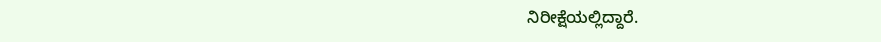ನಿರೀಕ್ಷೆಯಲ್ಲಿದ್ದಾರೆ.